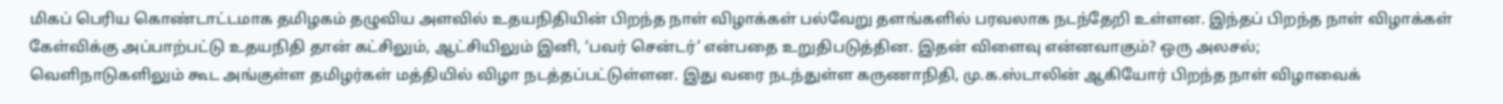மிகப் பெரிய கொண்டாட்டமாக தமிழகம் தழுவிய அளவில் உதயநிதியின் பிறந்த நாள் விழாக்கள் பல்வேறு தளங்களில் பரவலாக நடந்தேறி உள்ளன. இந்தப் பிறந்த நாள் விழாக்கள் கேள்விக்கு அப்பாற்பட்டு உதயநிதி தான் கட்சிலும், ஆட்சியிலும் இனி, ‘பவர் சென்டர்’ என்பதை உறுதிபடுத்தின. இதன் விளைவு என்னவாகும்? ஒரு அலசல்;
வெளிநாடுகளிலும் கூட அங்குள்ள தமிழர்கள் மத்தியில் விழா நடத்தப்பட்டுள்ளன. இது வரை நடந்துள்ள கருணாநிதி, மு.க.ஸ்டாலின் ஆகியோர் பிறந்த நாள் விழாவைக்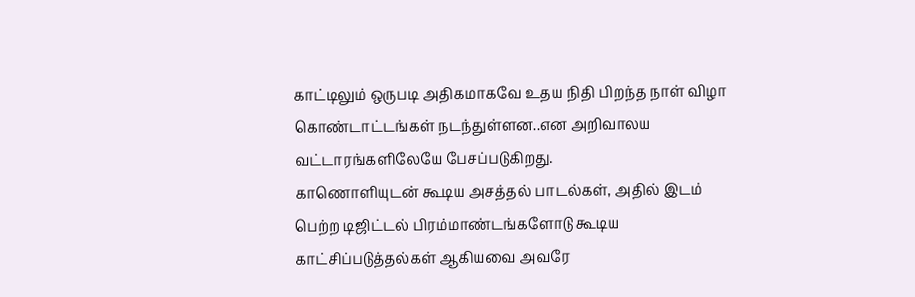காட்டிலும் ஒருபடி அதிகமாகவே உதய நிதி பிறந்த நாள் விழா கொண்டாட்டங்கள் நடந்துள்ளன..என அறிவாலய வட்டாரங்களிலேயே பேசப்படுகிறது.
காணொளியுடன் கூடிய அசத்தல் பாடல்கள், அதில் இடம் பெற்ற டிஜிட்டல் பிரம்மாண்டங்களோடு கூடிய காட்சிப்படுத்தல்கள் ஆகியவை அவரே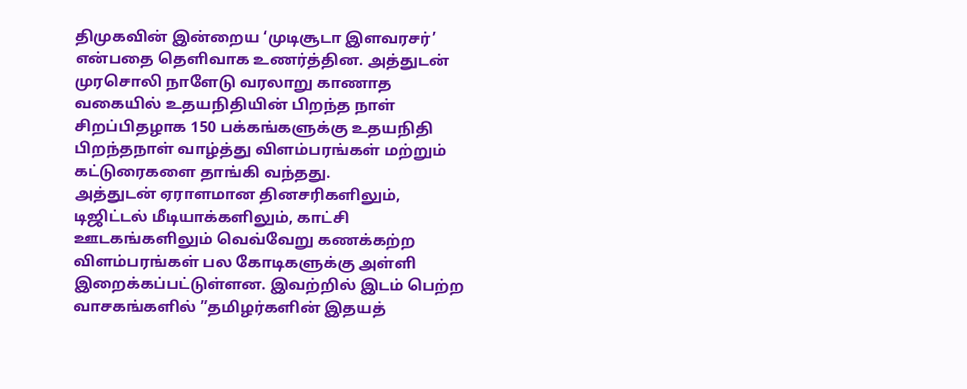திமுகவின் இன்றைய ‘முடிசூடா இளவரசர்’ என்பதை தெளிவாக உணர்த்தின. அத்துடன் முரசொலி நாளேடு வரலாறு காணாத வகையில் உதயநிதியின் பிறந்த நாள் சிறப்பிதழாக 150 பக்கங்களுக்கு உதயநிதி பிறந்தநாள் வாழ்த்து விளம்பரங்கள் மற்றும் கட்டுரைகளை தாங்கி வந்தது.
அத்துடன் ஏராளமான தினசரிகளிலும், டிஜிட்டல் மீடியாக்களிலும், காட்சி ஊடகங்களிலும் வெவ்வேறு கணக்கற்ற விளம்பரங்கள் பல கோடிகளுக்கு அள்ளி இறைக்கப்பட்டுள்ளன. இவற்றில் இடம் பெற்ற வாசகங்களில் ”தமிழர்களின் இதயத்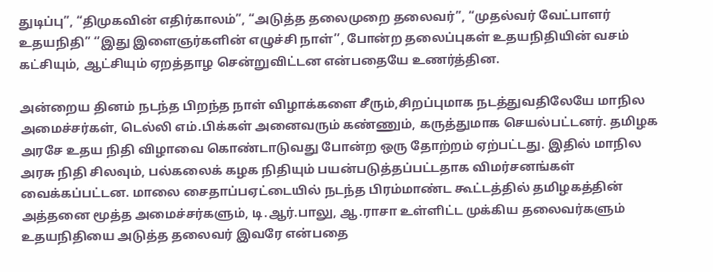துடிப்பு”, “திமுகவின் எதிர்காலம்”, “அடுத்த தலைமுறை தலைவர்”, “முதல்வர் வேட்பாளர் உதயநிதி” ‘’இது இளைஞர்களின் எழுச்சி நாள்’’, போன்ற தலைப்புகள் உதயநிதியின் வசம் கட்சியும், ஆட்சியும் ஏறத்தாழ சென்றுவிட்டன என்பதையே உணர்த்தின.

அன்றைய தினம் நடந்த பிறந்த நாள் விழாக்களை சீரும்,சிறப்புமாக நடத்துவதிலேயே மாநில அமைச்சர்கள், டெல்லி எம்.பிக்கள் அனைவரும் கண்ணும், கருத்துமாக செயல்பட்டனர். தமிழக அரசே உதய நிதி விழாவை கொண்டாடுவது போன்ற ஒரு தோற்றம் ஏற்பட்டது. இதில் மாநில அரசு நிதி சிலவும், பல்கலைக் கழக நிதியும் பயன்படுத்தப்பட்டதாக விமர்சனங்கள் வைக்கப்பட்டன. மாலை சைதாப்பஏட்டையில் நடந்த பிரம்மாண்ட கூட்டத்தில் தமிழகத்தின் அத்தனை மூத்த அமைச்சர்களும், டி.ஆர்.பாலு, ஆ.ராசா உள்ளிட்ட முக்கிய தலைவர்களும் உதயநிதியை அடுத்த தலைவர் இவரே என்பதை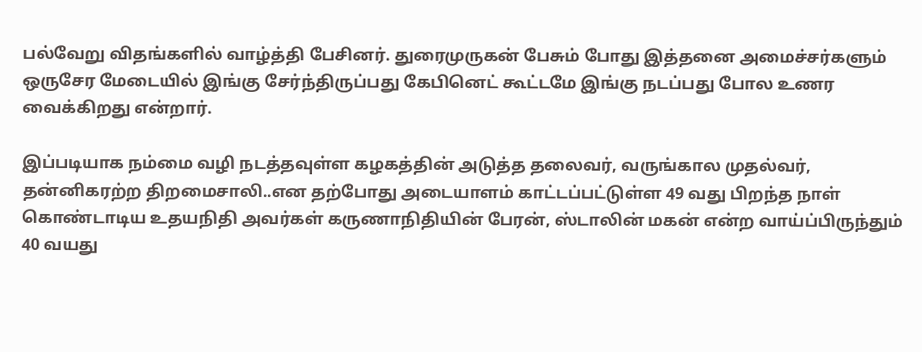பல்வேறு விதங்களில் வாழ்த்தி பேசினர். துரைமுருகன் பேசும் போது இத்தனை அமைச்சர்களும் ஒருசேர மேடையில் இங்கு சேர்ந்திருப்பது கேபினெட் கூட்டமே இங்கு நடப்பது போல உணர வைக்கிறது என்றார்.

இப்படியாக நம்மை வழி நடத்தவுள்ள கழகத்தின் அடுத்த தலைவர், வருங்கால முதல்வர், தன்னிகரற்ற திறமைசாலி..என தற்போது அடையாளம் காட்டப்பட்டுள்ள 49 வது பிறந்த நாள் கொண்டாடிய உதயநிதி அவர்கள் கருணாநிதியின் பேரன், ஸ்டாலின் மகன் என்ற வாய்ப்பிருந்தும் 40 வயது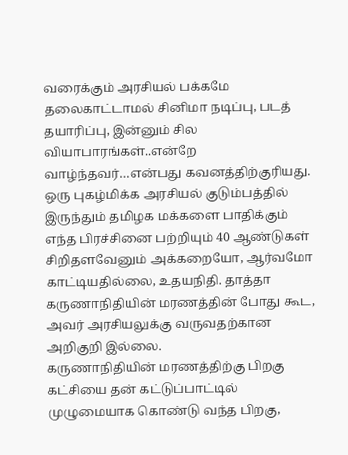வரைக்கும் அரசியல் பக்கமே தலைகாட்டாமல் சினிமா நடிப்பு, படத் தயாரிப்பு, இன்னும் சில வியாபாரங்கள்..என்றே வாழ்ந்தவர்…என்பது கவனத்திற்குரியது.
ஒரு புகழ்மிக்க அரசியல் குடும்பத்தில் இருந்தும் தமிழக மக்களை பாதிக்கும் எந்த பிரச்சினை பற்றியும் 40 ஆண்டுகள் சிறிதளவேனும் அக்கறையோ, ஆர்வமோ காட்டியதில்லை, உதயநிதி. தாத்தா கருணாநிதியின் மரணத்தின் போது கூட, அவர் அரசியலுக்கு வருவதற்கான அறிகுறி இல்லை.
கருணாநிதியின் மரணத்திற்கு பிறகு கட்சியை தன் கட்டுப்பாட்டில் முழுமையாக கொண்டு வந்த பிறகு,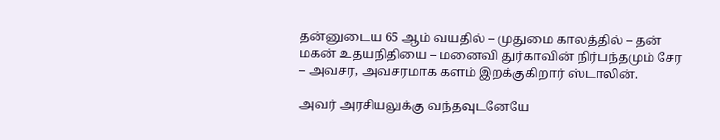தன்னுடைய 65 ஆம் வயதில் – முதுமை காலத்தில் – தன் மகன் உதயநிதியை – மனைவி துர்காவின் நிர்பந்தமும் சேர – அவசர, அவசரமாக களம் இறக்குகிறார் ஸ்டாலின்.

அவர் அரசியலுக்கு வந்தவுடனேயே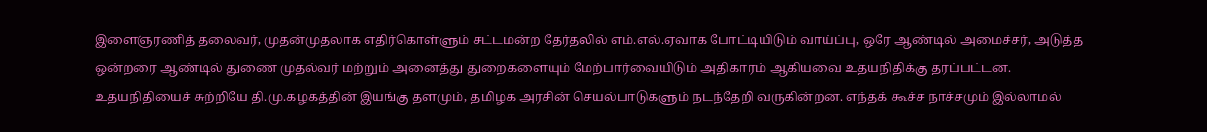இளைஞரணித் தலைவர், முதன்முதலாக எதிர்கொள்ளும் சட்டமன்ற தேர்தலில் எம்.எல்.ஏவாக போட்டியிடும் வாய்ப்பு, ஒரே ஆண்டில் அமைச்சர், அடுத்த ஒன்றரை ஆண்டில் துணை முதல்வர் மற்றும் அனைத்து துறைகளையும் மேற்பார்வையிடும் அதிகாரம் ஆகியவை உதயநிதிக்கு தரப்பட்டன.
உதயநிதியைச் சுற்றியே தி.மு.கழகத்தின் இயங்கு தளமும், தமிழக அரசின் செயல்பாடுகளும் நடந்தேறி வருகின்றன. எந்தக் கூச்ச நாச்சமும் இல்லாமல்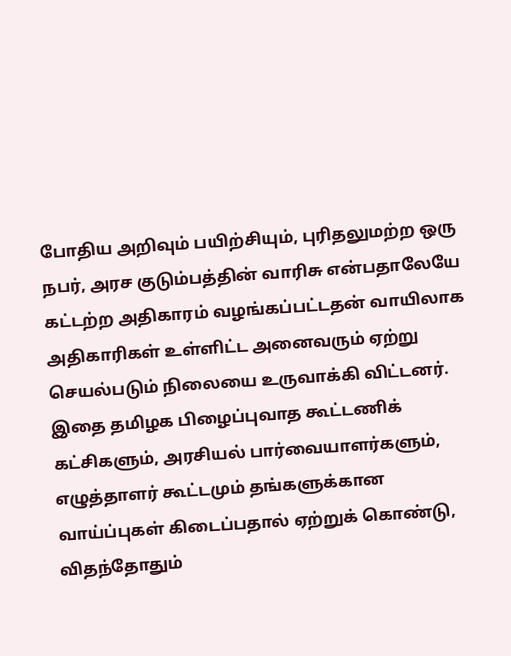போதிய அறிவும் பயிற்சியும், புரிதலுமற்ற ஒரு நபர், அரச குடும்பத்தின் வாரிசு என்பதாலேயே கட்டற்ற அதிகாரம் வழங்கப்பட்டதன் வாயிலாக அதிகாரிகள் உள்ளிட்ட அனைவரும் ஏற்று செயல்படும் நிலையை உருவாக்கி விட்டனர். இதை தமிழக பிழைப்புவாத கூட்டணிக் கட்சிகளும், அரசியல் பார்வையாளர்களும், எழுத்தாளர் கூட்டமும் தங்களுக்கான வாய்ப்புகள் கிடைப்பதால் ஏற்றுக் கொண்டு, விதந்தோதும்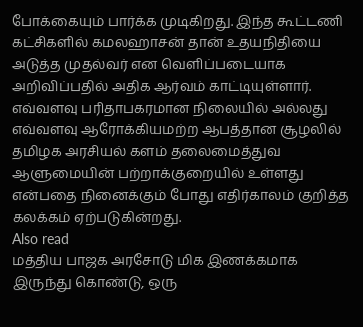போக்கையும் பார்க்க முடிகிறது. இந்த கூட்டணி கட்சிகளில் கமலஹாசன் தான் உதயநிதியை அடுத்த முதல்வர் என வெளிப்படையாக அறிவிப்பதில் அதிக ஆர்வம் காட்டியுள்ளார்.
எவ்வளவு பரிதாபகரமான நிலையில் அல்லது எவ்வளவு ஆரோக்கியமற்ற ஆபத்தான சூழலில் தமிழக அரசியல் களம் தலைமைத்துவ ஆளுமையின் பற்றாக்குறையில் உள்ளது என்பதை நினைக்கும் போது எதிர்காலம் குறித்த கலக்கம் ஏற்படுகின்றது.
Also read
மத்திய பாஜக அரசோடு மிக இணக்கமாக இருந்து கொண்டு, ஒரு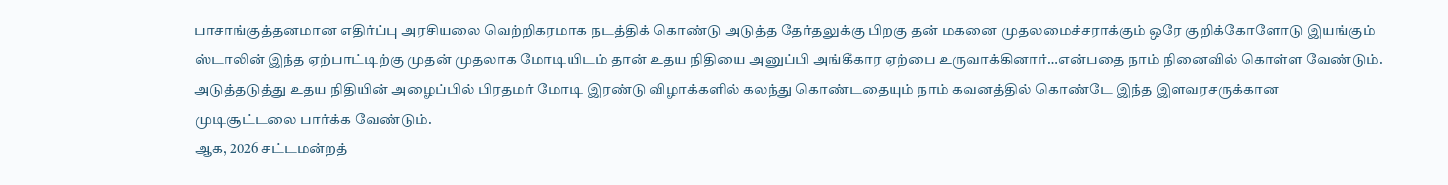பாசாங்குத்தனமான எதிர்ப்பு அரசியலை வெற்றிகரமாக நடத்திக் கொண்டு அடுத்த தேர்தலுக்கு பிறகு தன் மகனை முதலமைச்சராக்கும் ஒரே குறிக்கோளோடு இயங்கும் ஸ்டாலின் இந்த ஏற்பாட்டிற்கு முதன் முதலாக மோடியிடம் தான் உதய நிதியை அனுப்பி அங்கீகார ஏற்பை உருவாக்கினார்…என்பதை நாம் நினைவில் கொள்ள வேண்டும். அடுத்தடுத்து உதய நிதியின் அழைப்பில் பிரதமர் மோடி இரண்டு விழாக்களில் கலந்து கொண்டதையும் நாம் கவனத்தில் கொண்டே இந்த இளவரசருக்கான முடிசூட்டலை பார்க்க வேண்டும்.
ஆக, 2026 சட்டமன்றத்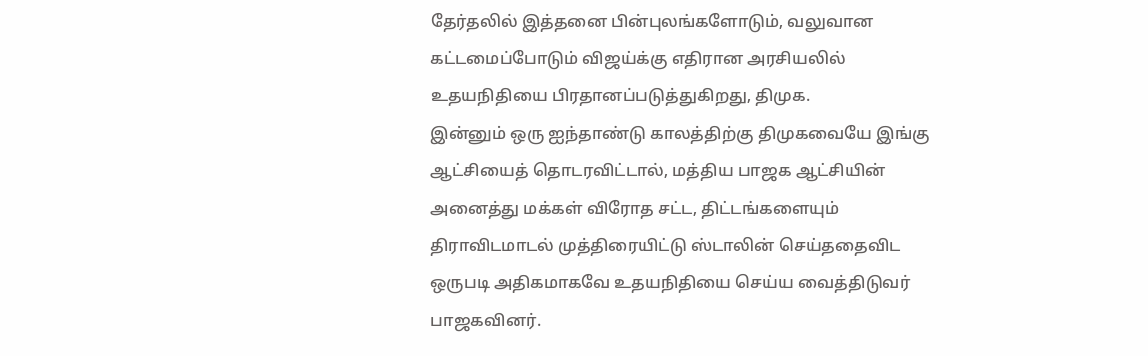தேர்தலில் இத்தனை பின்புலங்களோடும், வலுவான கட்டமைப்போடும் விஜய்க்கு எதிரான அரசியலில் உதயநிதியை பிரதானப்படுத்துகிறது, திமுக.
இன்னும் ஒரு ஐந்தாண்டு காலத்திற்கு திமுகவையே இங்கு ஆட்சியைத் தொடரவிட்டால், மத்திய பாஜக ஆட்சியின் அனைத்து மக்கள் விரோத சட்ட, திட்டங்களையும் திராவிடமாடல் முத்திரையிட்டு ஸ்டாலின் செய்ததைவிட ஒருபடி அதிகமாகவே உதயநிதியை செய்ய வைத்திடுவர் பாஜகவினர்.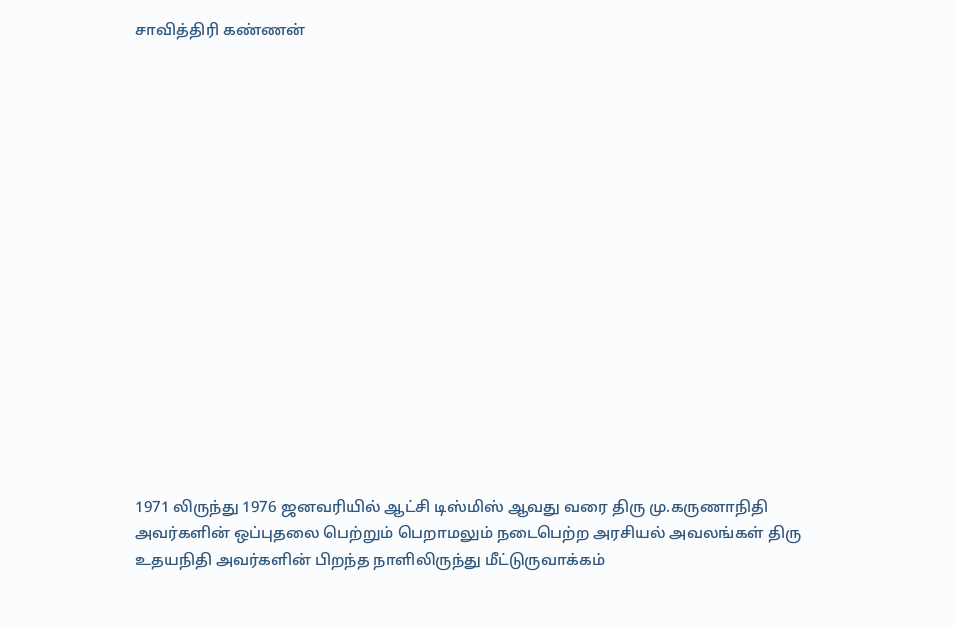சாவித்திரி கண்ணன்

















1971 லிருந்து 1976 ஜனவரியில் ஆட்சி டிஸ்மிஸ் ஆவது வரை திரு மு.கருணாநிதி அவர்களின் ஒப்புதலை பெற்றும் பெறாமலும் நடைபெற்ற அரசியல் அவலங்கள் திரு உதயநிதி அவர்களின் பிறந்த நாளிலிருந்து மீட்டுருவாக்கம்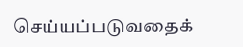செய்யப்படுவதைக்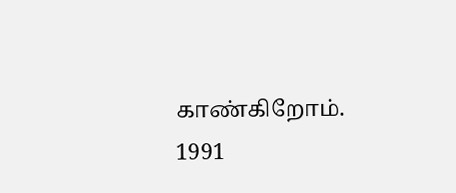காண்கிறோம்.
1991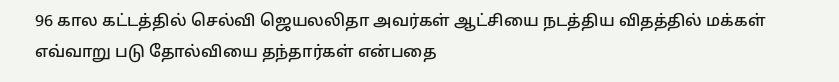96 கால கட்டத்தில் செல்வி ஜெயலலிதா அவர்கள் ஆட்சியை நடத்திய விதத்தில் மக்கள் எவ்வாறு படு தோல்வியை தந்தார்கள் என்பதை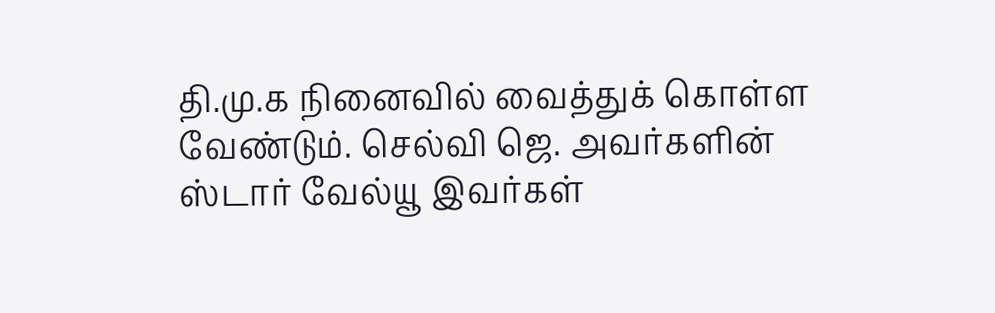தி.மு.க நினைவில் வைத்துக் கொள்ள வேண்டும். செல்வி ஜெ. அவர்களின் ஸ்டார் வேல்யூ இவர்கள்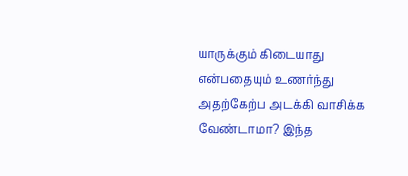யாருக்கும் கிடையாது என்பதையும் உணர்ந்து அதற்கேற்ப அடக்கி வாசிக்க வேண்டாமா? இந்த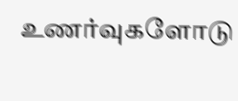உணர்வுகளோடு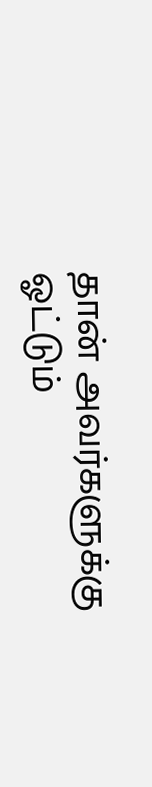தான் அவர்களுக்கு ஓட்டும்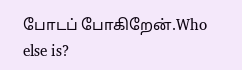போடப் போகிறேன்.Who else is?